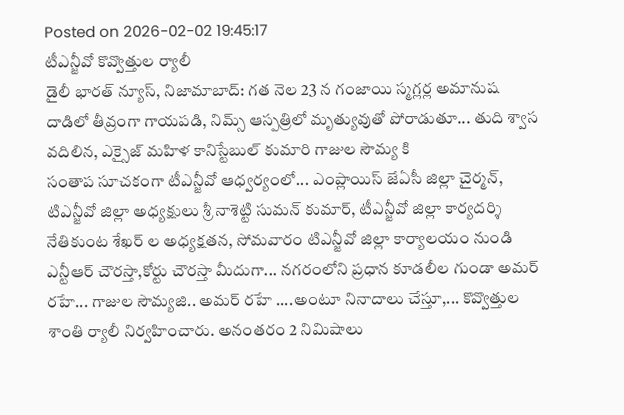Posted on 2026-02-02 19:45:17
టీఎన్జీవో కొవ్వొత్తుల ర్యాలీ
డైలీ భారత్ న్యూస్, నిజామాబాద్: గత నెల 23 న గంజాయి స్మగ్లర్ల అమానుష దాడిలో తీవ్రంగా గాయపడి, నిమ్స్ ఆస్పత్రిలో మృత్యువుతో పోరాడుతూ... తుది శ్వాస వదిలిన, ఎక్సైజ్ మహిళ కానిస్టేబుల్ కుమారి గాజుల సౌమ్య కి
సంతాప సూచకంగా టీఎన్జీవో ఆధ్వర్యంలో... ఎంప్లాయిస్ జేఏసీ జిల్లా చైర్మన్, టిఎన్జీవో జిల్లా అధ్యక్షులు శ్రీ నాశెట్టి సుమన్ కుమార్, టీఎన్జీవో జిల్లా కార్యదర్శి నేతికుంట శేఖర్ ల అధ్యక్షతన, సోమవారం టిఎన్జీవో జిల్లా కార్యాలయం నుండి ఎన్టీఆర్ చౌరస్తా,కోర్టు చౌరస్తా మీదుగా... నగరంలోని ప్రధాన కూడలీల గుండా అమర్ రహే... గాజుల సౌమ్యజి.. అమర్ రహే ....అంటూ నినాదాలు చేస్తూ,... కొవ్వొత్తుల శాంతి ర్యాలీ నిర్వహించారు. అనంతరం 2 నిమిషాలు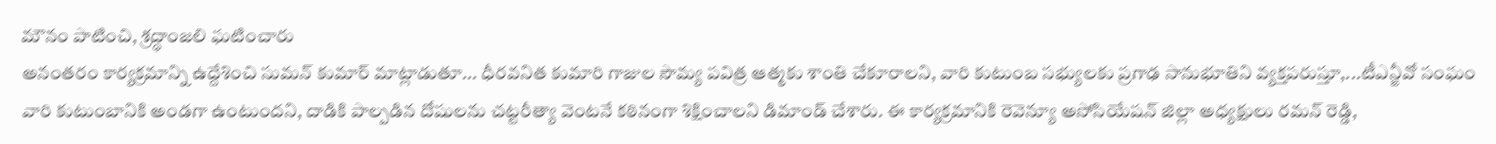మౌనం పాటించి, శ్రద్ధాంజలి ఘటించారు
అనంతరం కార్యక్రమాన్ని ఉద్దేశించి సుమన్ కుమార్ మాట్లాడుతూ... ధీరవనిత కుమారి గాజుల సౌమ్య పవిత్ర ఆత్మకు శాంతి చేకూరాలని, వారి కుటుంబ సభ్యులకు ప్రగాఢ సానుభూతిని వ్యక్తపరుస్తూ,...టీఎన్జీవో సంఘం వారి కుటుంబానికి అండగా ఉంటుందని, దాడికి పాల్పడిన దోషులను చట్టరీత్యా వెంటనే కఠినంగా శిక్షించాలని డిమాండ్ చేశారు. ఈ కార్యక్రమానికి రెవెన్యూ అసోసియేషన్ జిల్లా అధ్యక్షులు రమన్ రెడ్డి,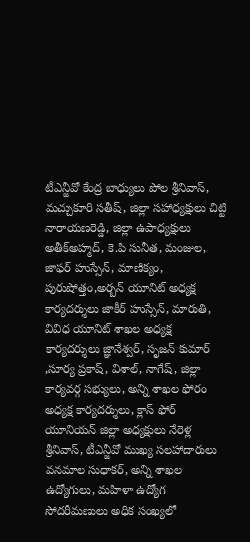టీఎన్జీవో కేంద్ర బాధ్యులు పోల శ్రీనివాస్, మచ్చుకూరి సతీష్, జిల్లా సహాధ్యక్షులు చిట్టి నారాయణరెడ్డి, జిల్లా ఉపాధ్యక్షులు అతీక్అహ్మద్, కె.పి సునీత, మంజుల, జాఫర్ హుస్సేన్, మాణిక్యం, పురుషోత్తం,అర్బన్ యూనిట్ అధ్యక్ష కార్యదర్శులు జాకీర్ హుస్సేన్, మారుతి, వివిధ యూనిట్ శాఖల అధ్యక్ష కార్యదర్శులు జ్ఞానేశ్వర్, సృజన్ కుమార్ ,సూర్య ప్రకాష్, విశాల్, నాగేష్, జిల్లా కార్యవర్గ సభ్యులు, అన్ని శాఖల ఫోరం అధ్యక్ష కార్యదర్శులు, క్లాస్ ఫోర్ యూనియన్ జిల్లా అధ్యక్షులు నేరెళ్ల శ్రీనివాస్, టీఎన్జీవో ముఖ్య సలహాదారులు వనమాల సుధాకర్, అన్ని శాఖల ఉద్యోగులు, మహిళా ఉద్యోగ సోదరీమణులు అధిక సంఖ్యలో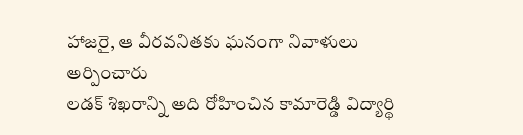హాజరై, ఆ వీరవనితకు ఘనంగా నివాళులు అర్పించారు
లడక్ శిఖరాన్ని అది రోహించిన కామారెడ్డి విద్యార్థి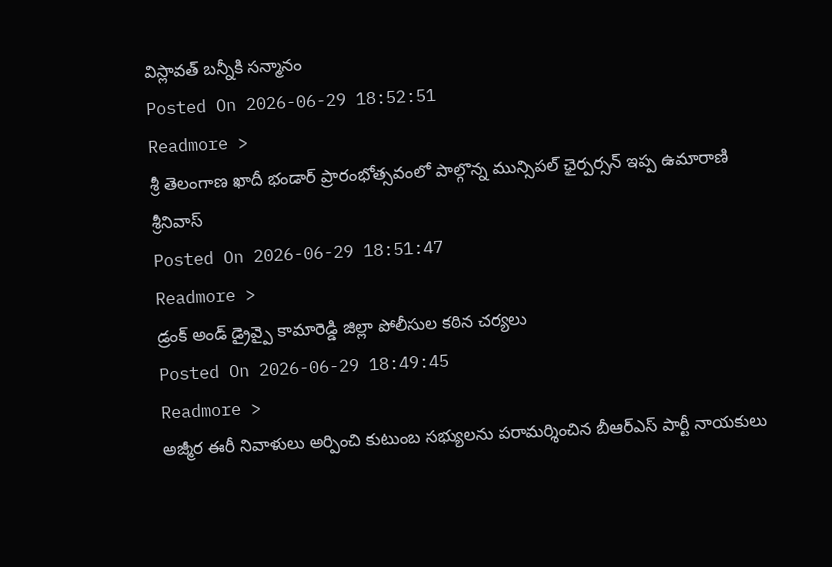విస్లావత్ బన్నీకి సన్మానం
Posted On 2026-06-29 18:52:51
Readmore >
శ్రీ తెలంగాణ ఖాదీ భండార్ ప్రారంభోత్సవంలో పాల్గొన్న మున్సిపల్ ఛైర్పర్సన్ ఇప్ప ఉమారాణి శ్రీనివాస్
Posted On 2026-06-29 18:51:47
Readmore >
డ్రంక్ అండ్ డ్రైవ్పై కామారెడ్డి జిల్లా పోలీసుల కఠిన చర్యలు
Posted On 2026-06-29 18:49:45
Readmore >
అజ్మీర ఈరీ నివాళులు అర్పించి కుటుంబ సభ్యులను పరామర్శించిన బీఆర్ఎస్ పార్టీ నాయకులు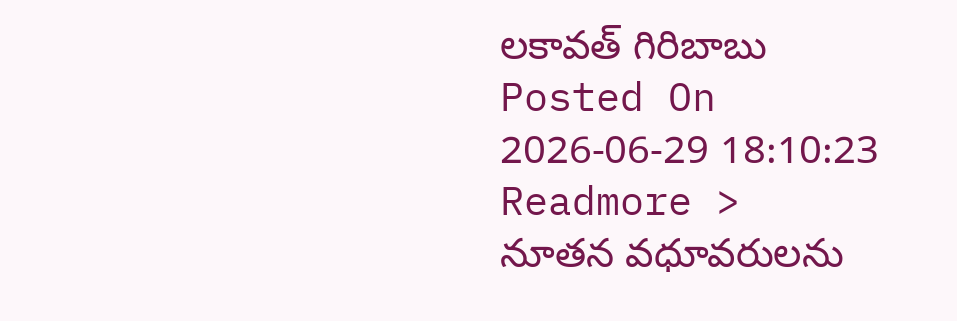లకావత్ గిరిబాబు
Posted On 2026-06-29 18:10:23
Readmore >
నూతన వధూవరులను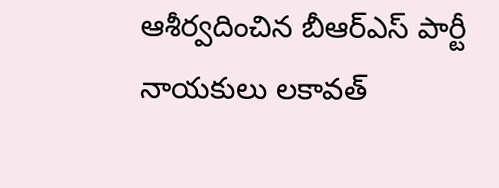ఆశీర్వదించిన బీఆర్ఎస్ పార్టీ నాయకులు లకావత్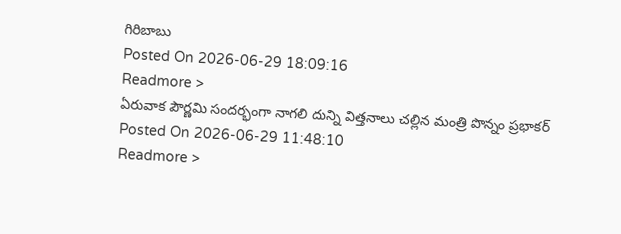గిరిబాబు
Posted On 2026-06-29 18:09:16
Readmore >
ఏరువాక పౌర్ణమి సందర్భంగా నాగలి దున్ని విత్తనాలు చల్లిన మంత్రి పొన్నం ప్రభాకర్
Posted On 2026-06-29 11:48:10
Readmore >